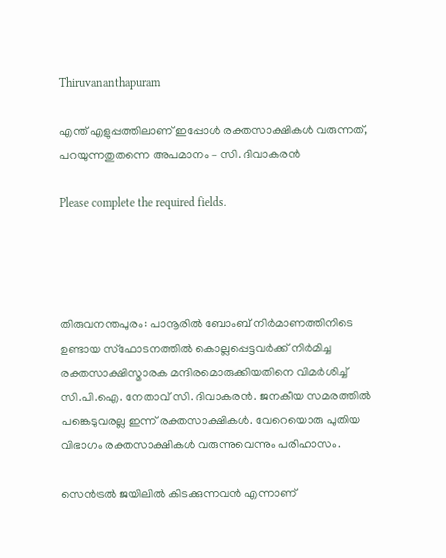Thiruvananthapuram

എന്ത് എളുപ്പത്തിലാണ് ഇപ്പോള്‍ രക്തസാക്ഷികള്‍ വരുന്നത്, പറയുന്നതുതന്നെ അപമാനം – സി. ദിവാകരന്‍

Please complete the required fields.




തിരുവനന്തപുരം: പാനൂരിൽ ബോംബ് നിർമാണത്തിനിടെ ഉണ്ടായ സ്ഫോടനത്തിൽ കൊല്ലപ്പെട്ടവർക്ക് നിർമിച്ച രക്തസാക്ഷിസ്മാരക മന്ദിരമൊരുക്കിയതിനെ വിമർശിച്ച് സി.പി.ഐ. നേതാവ് സി. ദിവാകരന്‍. ജനകീയ സമരത്തിൽ പങ്കെടുവരല്ല ഇന്ന് രക്തസാക്ഷികൾ. വേറെയൊരു പുതിയ വിഭാഗം രക്തസാക്ഷികള്‍ വരുന്നുവെന്നും പരിഹാസം.

സെൻട്രൽ ജയിലില്‍ കിടക്കുന്നവൻ എന്നാണ്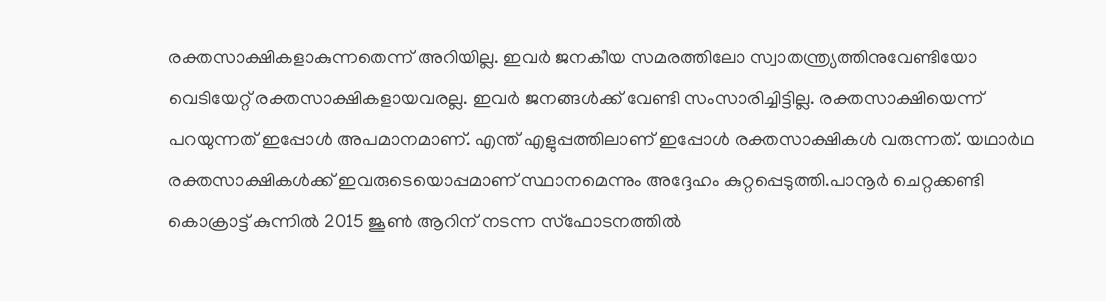രക്തസാക്ഷികളാകുന്നതെന്ന് അറിയില്ല. ഇവര്‍ ജനകീയ സമരത്തിലോ സ്വാതന്ത്ര്യത്തിനുവേണ്ടിയോ വെടിയേറ്റ് രക്തസാക്ഷികളായവരല്ല. ഇവർ ജനങ്ങൾക്ക് വേണ്ടി സംസാരിച്ചിട്ടില്ല. രക്തസാക്ഷിയെന്ന് പറയുന്നത് ഇപ്പോള്‍ അപമാനമാണ്. എന്ത് എളുപ്പത്തിലാണ് ഇപ്പോൾ രക്തസാക്ഷികള്‍ വരുന്നത്. യഥാർഥ രക്തസാക്ഷികൾക്ക് ഇവരുടെയൊപ്പമാണ് സ്ഥാനമെന്നും അദ്ദേഹം കുറ്റപ്പെടുത്തി.പാനൂർ ചെറ്റക്കണ്ടി കൊക്രാട്ട് കുന്നിൽ 2015 ജൂൺ ആറിന് നടന്ന സ്‌ഫോടനത്തിൽ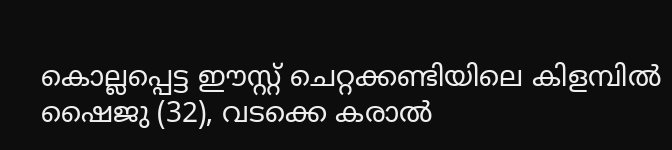കൊല്ലപ്പെട്ട ഈസ്റ്റ് ചെറ്റക്കണ്ടിയിലെ കിളമ്പിൽ ഷൈജു (32), വടക്കെ കരാൽ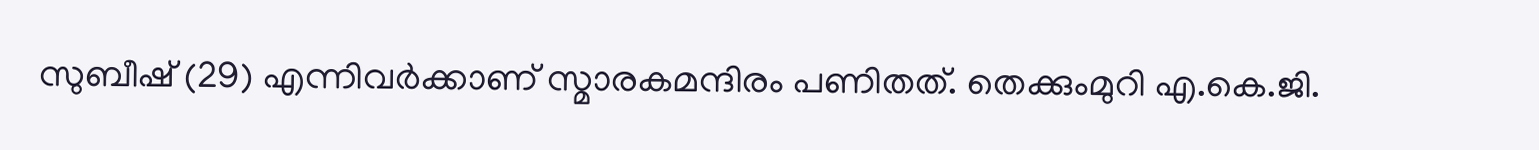സുബീഷ് (29) എന്നിവർക്കാണ് സ്മാരകമന്ദിരം പണിതത്. തെക്കുംമുറി എ.കെ.ജി.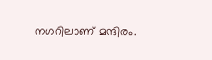നഗറിലാണ് മന്ദിരം.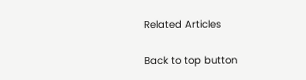Related Articles

Back to top button